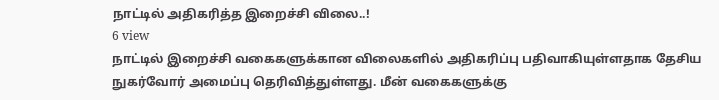நாட்டில் அதிகரித்த இறைச்சி விலை..!
6 view
நாட்டில் இறைச்சி வகைகளுக்கான விலைகளில் அதிகரிப்பு பதிவாகியுள்ளதாக தேசிய நுகர்வோர் அமைப்பு தெரிவித்துள்ளது. மீன் வகைகளுக்கு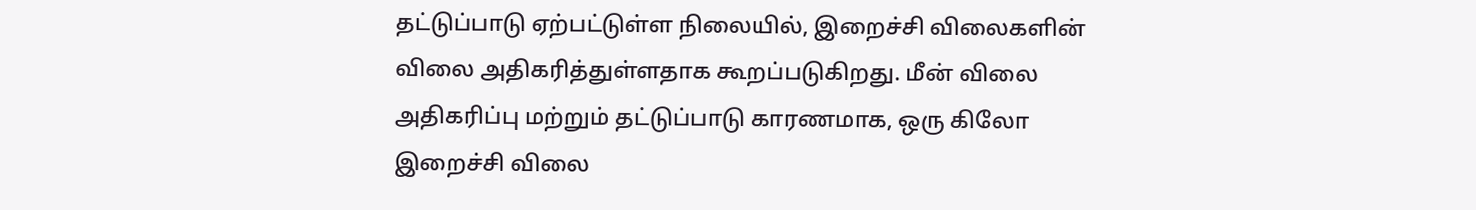தட்டுப்பாடு ஏற்பட்டுள்ள நிலையில், இறைச்சி விலைகளின் விலை அதிகரித்துள்ளதாக கூறப்படுகிறது. மீன் விலை அதிகரிப்பு மற்றும் தட்டுப்பாடு காரணமாக, ஒரு கிலோ இறைச்சி விலை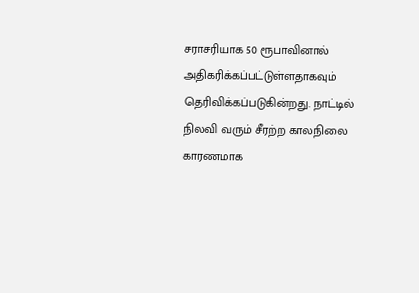சராசரியாக 50 ரூபாவினால் அதிகரிக்கப்பட்டுள்ளதாகவும் தெரிவிக்கப்படுகின்றது. நாட்டில் நிலவி வரும் சீரற்ற காலநிலை காரணமாக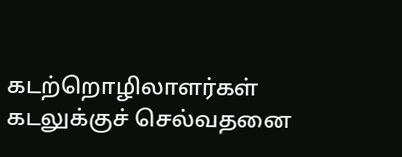கடற்றொழிலாளர்கள் கடலுக்குச் செல்வதனை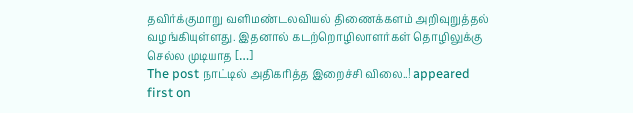தவிர்க்குமாறு வளிமண்டலவியல் திணைக்களம் அறிவுறுத்தல் வழங்கியுள்ளது. இதனால் கடற்றொழிலாளர்கள் தொழிலுக்கு செல்ல முடியாத […]
The post நாட்டில் அதிகரித்த இறைச்சி விலை..! appeared first on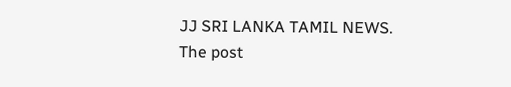JJ SRI LANKA TAMIL NEWS.
The post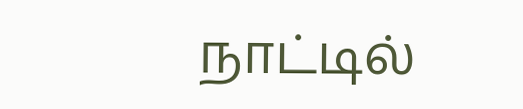நாட்டில்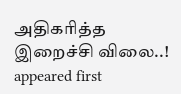அதிகரித்த இறைச்சி விலை..! appeared first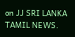on JJ SRI LANKA TAMIL NEWS.